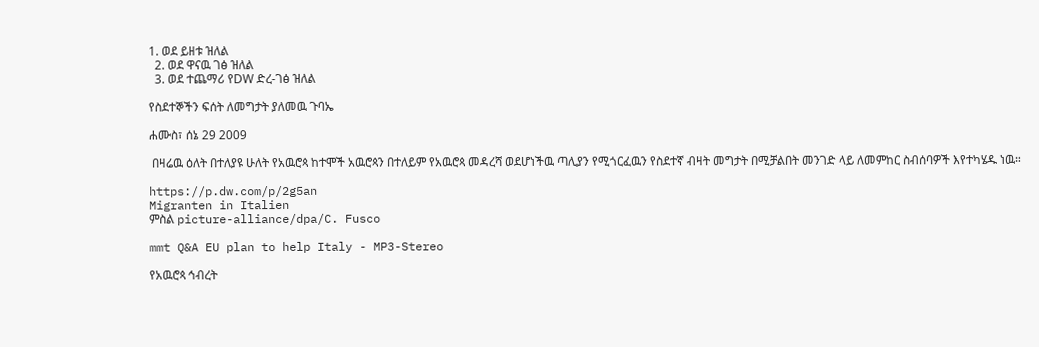1. ወደ ይዘቱ ዝለል
  2. ወደ ዋናዉ ገፅ ዝለል
  3. ወደ ተጨማሪ የDW ድረ-ገፅ ዝለል

የስደተኞችን ፍሰት ለመግታት ያለመዉ ጉባኤ

ሐሙስ፣ ሰኔ 29 2009

 በዛሬዉ ዕለት በተለያዩ ሁለት የአዉሮጳ ከተሞች አዉሮጳን በተለይም የአዉሮጳ መዳረሻ ወደሆነችዉ ጣሊያን የሚጎርፈዉን የስደተኛ ብዛት መግታት በሚቻልበት መንገድ ላይ ለመምከር ስብሰባዎች እየተካሄዱ ነዉ።

https://p.dw.com/p/2g5an
Migranten in Italien
ምስል picture-alliance/dpa/C. Fusco

mmt Q&A EU plan to help Italy - MP3-Stereo

የአዉሮጳ ኅብረት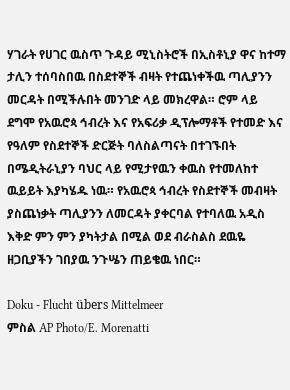ሃገራት የሀገር ዉስጥ ጉዳይ ሚኒስትሮች በኢስቶኒያ ዋና ከተማ ታሊን ተሰባስበዉ በስደተኞች ብዛት የተጨነቀችዉ ጣሊያንን መርዳት በሚችሉበት መንገድ ላይ መክረዋል። ሮም ላይ ደግሞ የአዉሮጳ ኅብረት እና የአፍሪቃ ዲፕሎማቶች የተመድ እና የዓለም የስደተኞች ድርጅት ባለስልጣናት በተገኙበት በሜዲትራኒያን ባህር ላይ የሚታየዉን ቀዉስ የተመለከተ ዉይይት እያካሄዱ ነዉ። የአዉሮጳ ኅብረት የስደተኞች መብዛት ያስጨነቃት ጣሊያንን ለመርዳት ያቀርባል የተባለዉ አዲስ እቅድ ምን ምን ያካትታል በሚል ወደ ብራስልስ ደዉዬ ዘጋቢያችን ገበያዉ ንጉሤን ጠይቄዉ ነበር።

Doku - Flucht übers Mittelmeer
ምስል AP Photo/E. Morenatti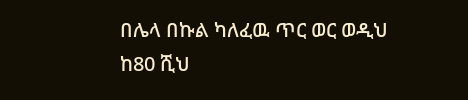በሌላ በኩል ካለፈዉ ጥር ወር ወዲህ ከ80 ሺህ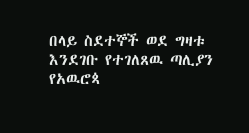በላይ ስደተኞች ወደ ግዛቱ እንደገቡ የተገለጸዉ ጣሊያን የአዉሮጳ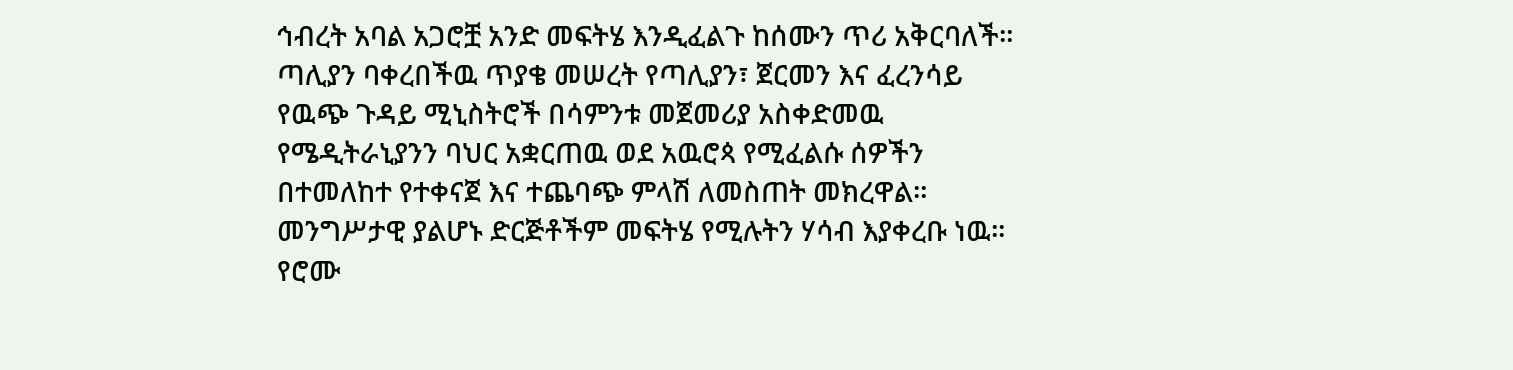ኅብረት አባል አጋሮቿ አንድ መፍትሄ እንዲፈልጉ ከሰሙን ጥሪ አቅርባለች። ጣሊያን ባቀረበችዉ ጥያቄ መሠረት የጣሊያን፣ ጀርመን እና ፈረንሳይ የዉጭ ጉዳይ ሚኒስትሮች በሳምንቱ መጀመሪያ አስቀድመዉ የሜዲትራኒያንን ባህር አቋርጠዉ ወደ አዉሮጳ የሚፈልሱ ሰዎችን በተመለከተ የተቀናጀ እና ተጨባጭ ምላሽ ለመስጠት መክረዋል። መንግሥታዊ ያልሆኑ ድርጅቶችም መፍትሄ የሚሉትን ሃሳብ እያቀረቡ ነዉ።  የሮሙ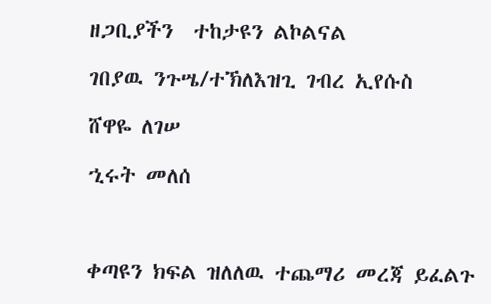ዘጋቢያችን  ተከታዩን ልኮልናል

ገበያዉ ንጉሤ/ተኽለእዝጊ ገብረ ኢየሱስ

ሸዋዬ ለገሠ

ኂሩት መለሰ



ቀጣዩን ክፍል ዝለለዉ ተጨማሪ መረጃ ይፈልጉ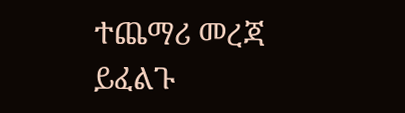ተጨማሪ መረጃ ይፈልጉ